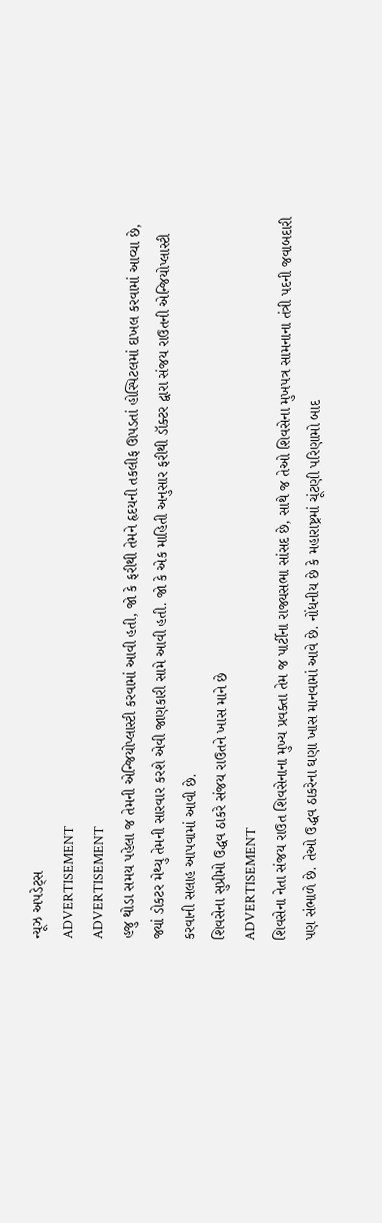ન્યૂઝ અપડેટ્સ
ADVERTISEMENT
ADVERTISEMENT
હજુ થોડા સમય પહેલા જ તેમની એન્જિયોપ્લાસ્ટી કરવામાં આવી હતી, જો કે ફરીથી તેમને હૃદયની તકલીફ ઊપડતાં હોસ્પિટલમાં દાખલ કરવામાં આવ્યા છે, જ્યાં ડોકટર મેથ્યુ તેમની સારવાર કરશે એવી જાણકારી સામે આવી હતી. જો કે એક માહિતી અનુસાર ફરીથી ડૉક્ટર દ્વારા સંજય રાઉતની એન્જિયોપ્લાસ્ટી કરવાની સલાહ આપવામાં આવી છે.
શિવસેના સુપ્રીમો ઉદ્ધવ ઠાકરે સંજય રાઉતને ખાસ માને છે
ADVERTISEMENT
શિવસેના નેતા સંજય રાઉત શિવસેનાના મુખ્ય પ્રવક્તા તેમ જ પાર્ટીના રાજ્યસભા સાંસદ છે, સાથે જ તેઓ શિવસેના મુખપત્ર સામનાના તંત્રી પદની જવાબદારી પણ સંભાળે છે. તેઓ ઉદ્ધવ ઠાકરેના ઘણા ખાસ માનવામાં આવે છે. નોંધનીય છે કે મહારાષ્ટ્રમાં ચૂંટણી પરિણામો બાદ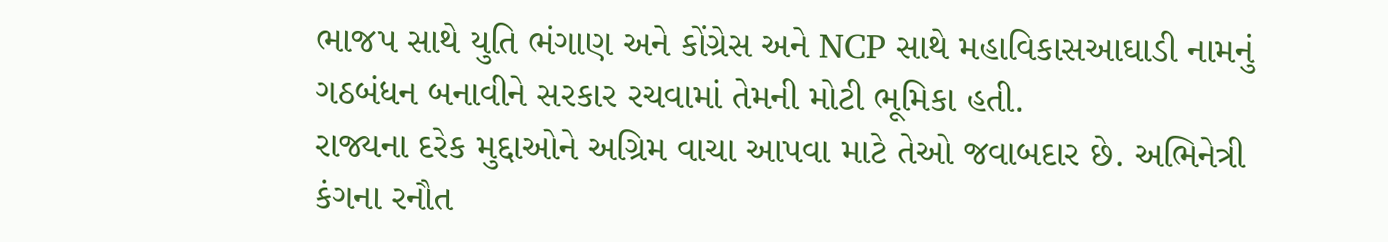ભાજપ સાથે યુતિ ભંગાણ અને કોંગ્રેસ અને NCP સાથે મહાવિકાસઆઘાડી નામનું ગઠબંધન બનાવીને સરકાર રચવામાં તેમની મોટી ભૂમિકા હતી.
રાજ્યના દરેક મુદ્દાઓને અગ્રિમ વાચા આપવા માટે તેઓ જવાબદાર છે. અભિનેત્રી કંગના રનૌત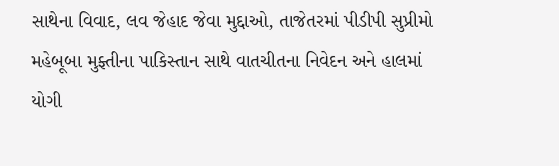સાથેના વિવાદ, લવ જેહાદ જેવા મુદ્દાઓ, તાજેતરમાં પીડીપી સુપ્રીમો મહેબૂબા મુફ્તીના પાકિસ્તાન સાથે વાતચીતના નિવેદન અને હાલમાં યોગી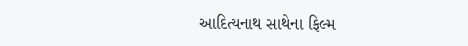આદિત્યનાથ સાથેના ફિલ્મ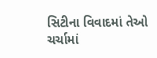સિટીના વિવાદમાં તેઓ ચર્ચામાં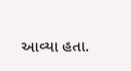આવ્યા હતા.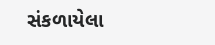સંકળાયેલા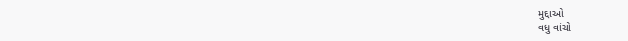મુદ્દાઓ
વધુ વાંચો